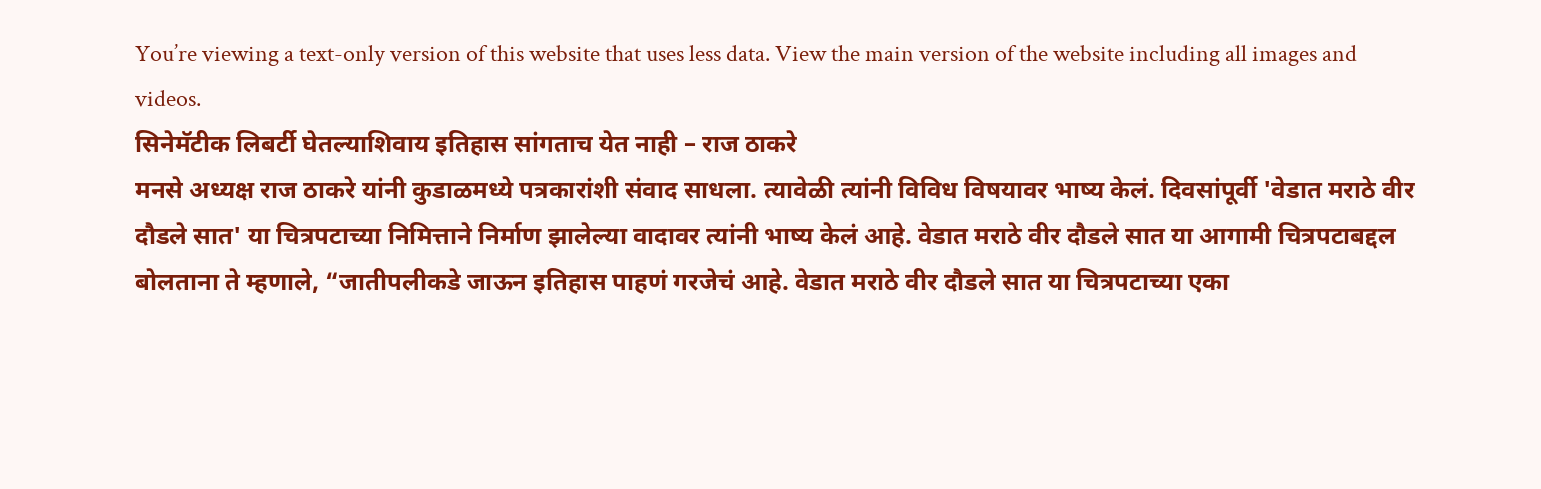You’re viewing a text-only version of this website that uses less data. View the main version of the website including all images and videos.
सिनेमॅटीक लिबर्टी घेतल्याशिवाय इतिहास सांगताच येत नाही – राज ठाकरे
मनसे अध्यक्ष राज ठाकरे यांनी कुडाळमध्ये पत्रकारांशी संवाद साधला. त्यावेळी त्यांनी विविध विषयावर भाष्य केलं. दिवसांपूर्वी 'वेडात मराठे वीर दौडले सात' या चित्रपटाच्या निमित्ताने निर्माण झालेल्या वादावर त्यांनी भाष्य केलं आहे. वेडात मराठे वीर दौडले सात या आगामी चित्रपटाबद्दल बोलताना ते म्हणाले, “जातीपलीकडे जाऊन इतिहास पाहणं गरजेचं आहे. वेडात मराठे वीर दौडले सात या चित्रपटाच्या एका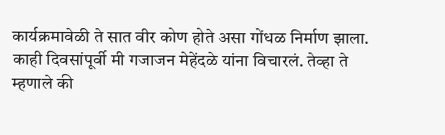कार्यक्रमावेळी ते सात वीर कोण होते असा गोंधळ निर्माण झाला. काही दिवसांपूर्वी मी गजाजन मेहेंदळे यांना विचारलं. तेव्हा ते म्हणाले की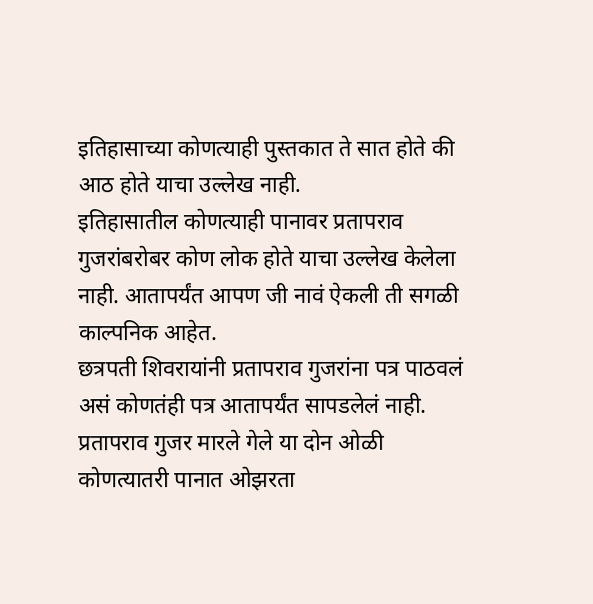इतिहासाच्या कोणत्याही पुस्तकात ते सात होते की आठ होते याचा उल्लेख नाही.
इतिहासातील कोणत्याही पानावर प्रतापराव गुजरांबरोबर कोण लोक होते याचा उल्लेख केलेला नाही. आतापर्यंत आपण जी नावं ऐकली ती सगळी काल्पनिक आहेत.
छत्रपती शिवरायांनी प्रतापराव गुजरांना पत्र पाठवलं असं कोणतंही पत्र आतापर्यंत सापडलेलं नाही. प्रतापराव गुजर मारले गेले या दोन ओळी कोणत्यातरी पानात ओझरता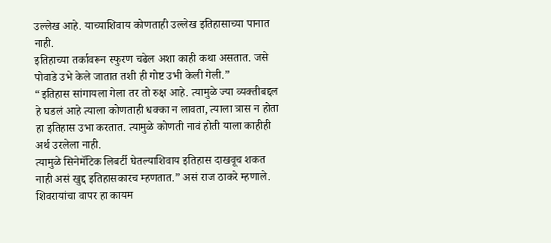उल्लेख आहे. याच्याशिवाय कोणताही उल्लेख इतिहासाच्या पानात नाही.
इतिहाच्या तर्कावरून स्फुरण चढेल अशा काही कथा असतात. जसे पोवाडे उभे केले जातात तशी ही गोष्ट उभी केली गेली.”
“इतिहास सांगायला गेला तर तो रुक्ष आहे. त्यामुळे ज्या व्यक्तीबद्दल हे घडलं आहे त्याला कोणताही धक्का न लावता, त्याला त्रास न होता हा इतिहास उभा करतात. त्यामुळे कोणती नावं होती याला काहीही अर्थ उरलेला नाही.
त्यामुळे सिनेमॅटिक लिबर्टी घेतल्याशिवाय इतिहास दाखवूच शकत नाही असं खुद्द इतिहासकारच म्हणतात.” असं राज ठाकरे म्हणाले. शिवरायांचा वापर हा कायम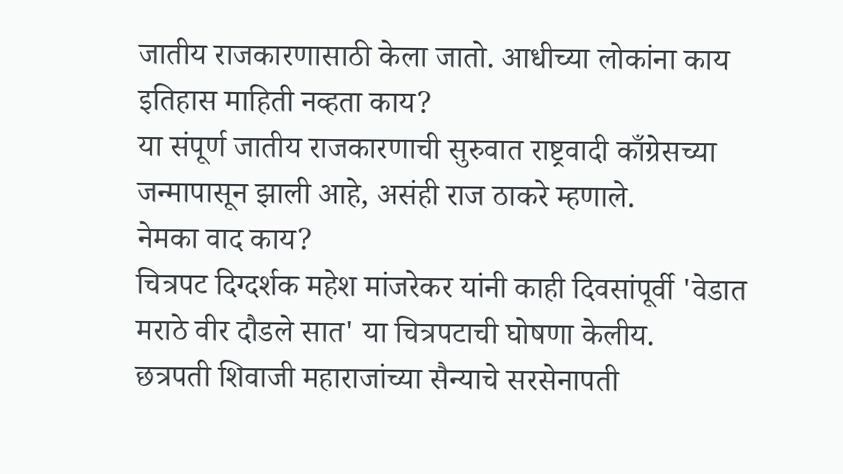जातीय राजकारणासाठी केला जातो. आधीच्या लोकांना काय इतिहास माहिती नव्हता काय?
या संपूर्ण जातीय राजकारणाची सुरुवात राष्ट्रवादी काँग्रेसच्या जन्मापासून झाली आहे, असंही राज ठाकरे म्हणाले.
नेमका वाद काय?
चित्रपट दिग्दर्शक महेश मांजरेकर यांनी काही दिवसांपूर्वी 'वेडात मराठे वीर दौडले सात' या चित्रपटाची घोषणा केलीय.
छत्रपती शिवाजी महाराजांच्या सैन्याचे सरसेनापती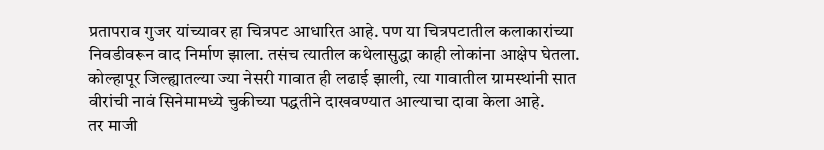प्रतापराव गुजर यांच्यावर हा चित्रपट आधारित आहे. पण या चित्रपटातील कलाकारांच्या निवडीवरून वाद निर्माण झाला. तसंच त्यातील कथेलासुद्धा काही लोकांना आक्षेप घेतला.
कोल्हापूर जिल्ह्यातल्या ज्या नेसरी गावात ही लढाई झाली, त्या गावातील ग्रामस्थांनी सात वीरांची नावं सिनेमामध्ये चुकीच्या पद्धतीने दाखवण्यात आल्याचा दावा केला आहे.
तर माजी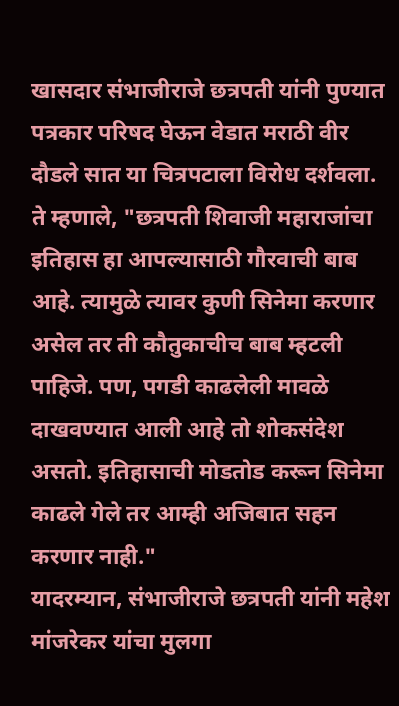खासदार संभाजीराजे छत्रपती यांनी पुण्यात पत्रकार परिषद घेऊन वेडात मराठी वीर दौडले सात या चित्रपटाला विरोध दर्शवला.
ते म्हणाले, "छत्रपती शिवाजी महाराजांचा इतिहास हा आपल्यासाठी गौरवाची बाब आहे. त्यामुळे त्यावर कुणी सिनेमा करणार असेल तर ती कौतुकाचीच बाब म्हटली पाहिजे. पण, पगडी काढलेली मावळे दाखवण्यात आली आहे तो शोकसंदेश असतो. इतिहासाची मोडतोड करून सिनेमा काढले गेले तर आम्ही अजिबात सहन करणार नाही."
यादरम्यान, संभाजीराजे छत्रपती यांनी महेश मांजरेकर यांचा मुलगा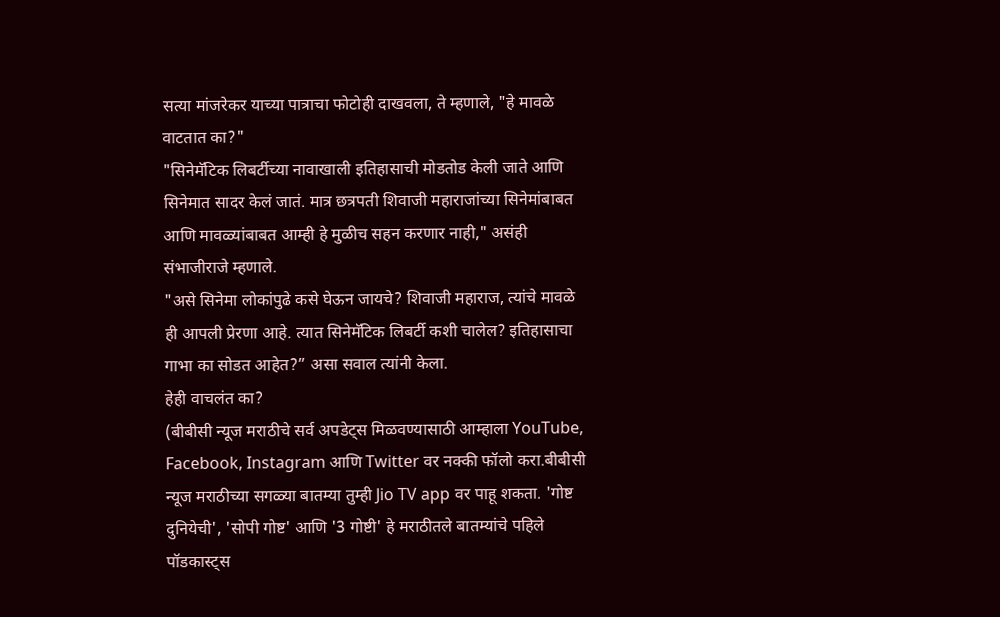सत्या मांजरेकर याच्या पात्राचा फोटोही दाखवला, ते म्हणाले, "हे मावळे वाटतात का?"
"सिनेमॅटिक लिबर्टीच्या नावाखाली इतिहासाची मोडतोड केली जाते आणि सिनेमात सादर केलं जातं. मात्र छत्रपती शिवाजी महाराजांच्या सिनेमांबाबत आणि मावळ्यांबाबत आम्ही हे मुळीच सहन करणार नाही," असंही संभाजीराजे म्हणाले.
"असे सिनेमा लोकांपुढे कसे घेऊन जायचे? शिवाजी महाराज, त्यांचे मावळे ही आपली प्रेरणा आहे. त्यात सिनेमॅटिक लिबर्टी कशी चालेल? इतिहासाचा गाभा का सोडत आहेत?” असा सवाल त्यांनी केला.
हेही वाचलंत का?
(बीबीसी न्यूज मराठीचे सर्व अपडेट्स मिळवण्यासाठी आम्हाला YouTube, Facebook, Instagram आणि Twitter वर नक्की फॉलो करा.बीबीसी न्यूज मराठीच्या सगळ्या बातम्या तुम्ही Jio TV app वर पाहू शकता. 'गोष्ट दुनियेची', 'सोपी गोष्ट' आणि '3 गोष्टी' हे मराठीतले बातम्यांचे पहिले पॉडकास्ट्स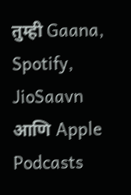तुम्ही Gaana, Spotify, JioSaavn आणि Apple Podcasts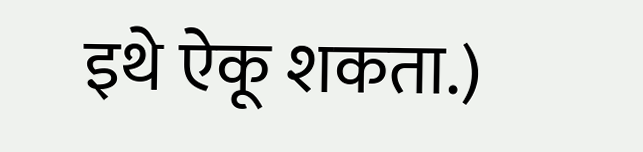इथे ऐकू शकता.)